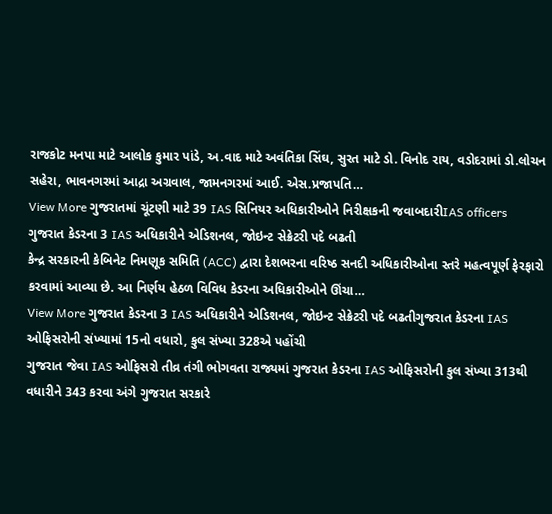રાજકોટ મનપા માટે આલોક કુમાર પાંડે, અ.વાદ માટે અવંતિકા સિંઘ, સુરત માટે ડો. વિનોદ રાય, વડોદરામાં ડો.લોચન સહેરા, ભાવનગરમાં આદ્રા અગ્રવાલ, જામનગરમાં આઈ. એસ.પ્રજાપતિ…
View More ગુજરાતમાં ચૂંટણી માટે 39 IAS સિનિયર અધિકારીઓને નિરીક્ષકની જવાબદારીIAS officers
ગુજરાત કેડરના 3 IAS અધિકારીને એડિશનલ, જોઇન્ટ સેક્રેટરી પદે બઢતી
કેન્દ્ર સરકારની કેબિનેટ નિમણૂક સમિતિ (ACC) દ્વારા દેશભરના વરિષ્ઠ સનદી અધિકારીઓના સ્તરે મહત્વપૂર્ણ ફેરફારો કરવામાં આવ્યા છે. આ નિર્ણય હેઠળ વિવિધ કેડરના અધિકારીઓને ઊંચા…
View More ગુજરાત કેડરના 3 IAS અધિકારીને એડિશનલ, જોઇન્ટ સેક્રેટરી પદે બઢતીગુજરાત કેડરના IAS ઓફિસરોની સંખ્યામાં 15નો વધારો, કુલ સંખ્યા 328એ પહોંચી
ગુજરાત જેવા IAS ઓફિસરો તીવ્ર તંગી ભોગવતા રાજ્યમાં ગુજરાત કેડરના IAS ઓફિસરોની કુલ સંખ્યા 313થી વધારીને 343 કરવા અંગે ગુજરાત સરકારે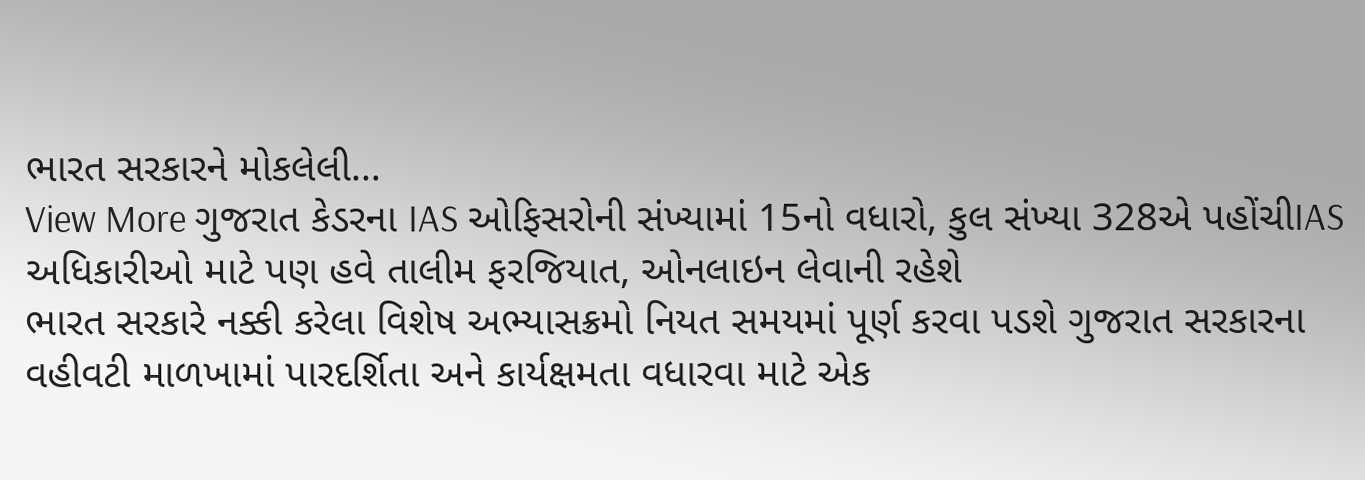ભારત સરકારને મોકલેલી…
View More ગુજરાત કેડરના IAS ઓફિસરોની સંખ્યામાં 15નો વધારો, કુલ સંખ્યા 328એ પહોંચીIAS અધિકારીઓ માટે પણ હવે તાલીમ ફરજિયાત, ઓનલાઇન લેવાની રહેશે
ભારત સરકારે નક્કી કરેલા વિશેષ અભ્યાસક્રમો નિયત સમયમાં પૂર્ણ કરવા પડશે ગુજરાત સરકારના વહીવટી માળખામાં પારદર્શિતા અને કાર્યક્ષમતા વધારવા માટે એક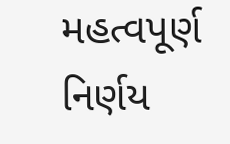મહત્વપૂર્ણ નિર્ણય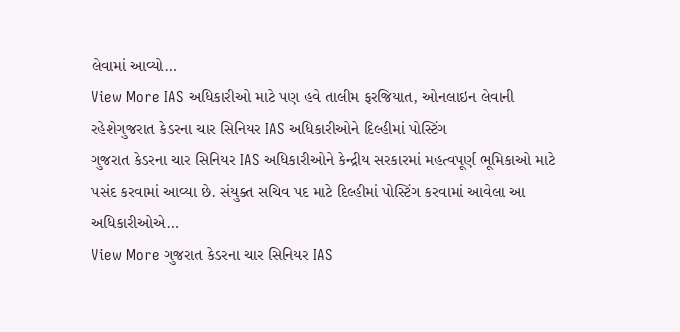લેવામાં આવ્યો…
View More IAS અધિકારીઓ માટે પણ હવે તાલીમ ફરજિયાત, ઓનલાઇન લેવાની રહેશેગુજરાત કેડરના ચાર સિનિયર IAS અધિકારીઓને દિલ્હીમાં પોસ્ટિંગ
ગુજરાત કેડરના ચાર સિનિયર IAS અધિકારીઓને કેન્દ્રીય સરકારમાં મહત્વપૂર્ણ ભૂમિકાઓ માટે પસંદ કરવામાં આવ્યા છે. સંયુક્ત સચિવ પદ માટે દિલ્હીમાં પોસ્ટિંગ કરવામાં આવેલા આ અધિકારીઓએ…
View More ગુજરાત કેડરના ચાર સિનિયર IAS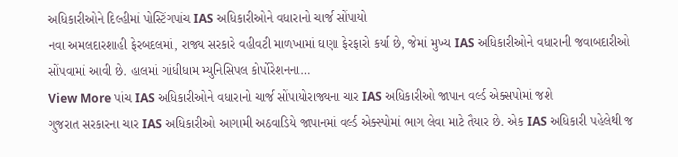અધિકારીઓને દિલ્હીમાં પોસ્ટિંગપાંચ IAS અધિકારીઓને વધારાનો ચાર્જ સોંપાયો
નવા અમલદારશાહી ફેરબદલમાં, રાજ્ય સરકારે વહીવટી માળખામાં ઘણા ફેરફારો કર્યા છે, જેમાં મુખ્ય IAS અધિકારીઓને વધારાની જવાબદારીઓ સોંપવામાં આવી છે. હાલમાં ગાંધીધામ મ્યુનિસિપલ કોર્પોરેશનના…
View More પાંચ IAS અધિકારીઓને વધારાનો ચાર્જ સોંપાયોરાજ્યના ચાર IAS અધિકારીઓ જાપાન વર્લ્ડ એક્સપોમાં જશે
ગુજરાત સરકારના ચાર IAS અધિકારીઓ આગામી અઠવાડિયે જાપાનમાં વર્લ્ડ એક્સ્પોમાં ભાગ લેવા માટે તૈયાર છે. એક IAS અધિકારી પહેલેથી જ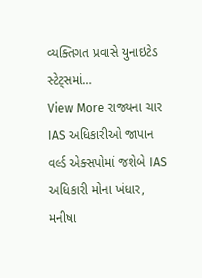વ્યક્તિગત પ્રવાસે યુનાઇટેડ સ્ટેટ્સમાં…
View More રાજ્યના ચાર IAS અધિકારીઓ જાપાન વર્લ્ડ એક્સપોમાં જશેબે IAS અધિકારી મોના ખંધાર, મનીષા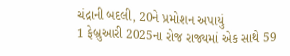ચંદ્રાની બદલી, 20ને પ્રમોશન અપાયું
1 ફેબ્રુઆરી 2025ના રોજ રાજ્યમાં એક સાથે 59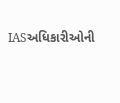IASઅધિકારીઓની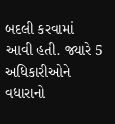બદલી કરવામાં આવી હતી. જ્યારે 5 અધિકારીઓને વધારાનો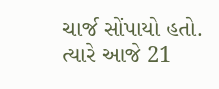ચાર્જ સોંપાયો હતો. ત્યારે આજે 21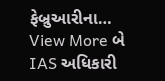ફેબ્રુઆરીના…
View More બે IAS અધિકારી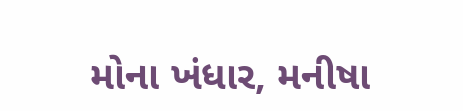મોના ખંધાર, મનીષા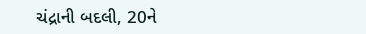ચંદ્રાની બદલી, 20ને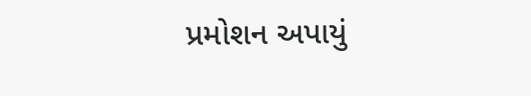પ્રમોશન અપાયું